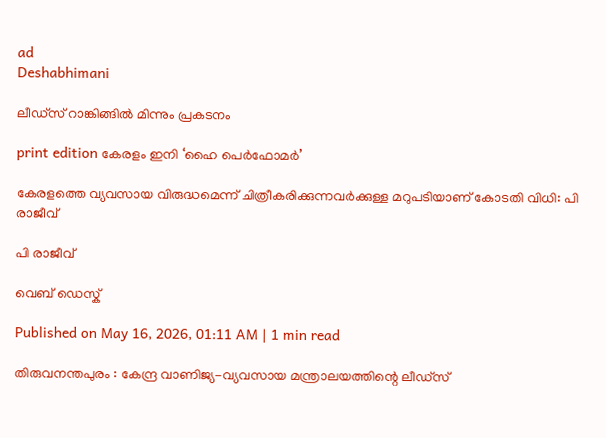ad
Deshabhimani

ലീഡ്‌സ്‌ റാങ്കിങ്ങിൽ മിന്നും പ്രകടനം

print edition കേരളം ഇനി ‘ഹൈ പെർഫോമർ’

കേരളത്തെ വ്യവസായ വിരുദ്ധമെന്ന് ചിത്രീകരിക്കുന്നവർക്കുള്ള മറുപടിയാണ് കോടതി വിധി: പി രാജീവ്

പി രാജീവ്‌

വെബ് ഡെസ്ക്

Published on May 16, 2026, 01:11 AM | 1 min read

തിരുവനന്തപുരം : കേന്ദ്ര വാണിജ്യ-വ്യവസായ മന്ത്രാലയത്തിന്റെ ലീഡ്‌സ്‌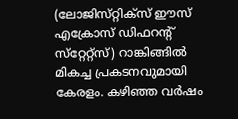(ലോജിസ്‌റ്റിക്‌സ്‌ ഇ‍ൗസ്‌ എക്രോസ്‌ ഡിഫറന്റ്‌ സ്‌റ്റേറ്റ്‌സ്‌) റാങ്കിങ്ങിൽ മികച്ച പ്രകടനവുമായി കേരളം. കഴിഞ്ഞ വർഷം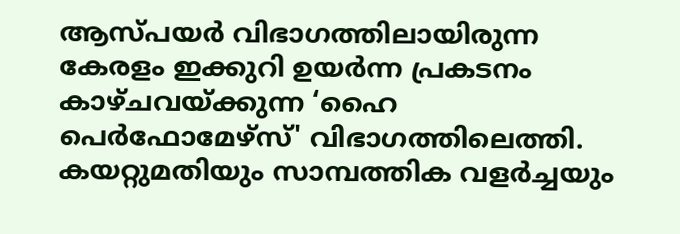ആസ്‌പയർ വിഭാഗത്തിലായിരുന്ന കേരളം ഇക്കുറി ഉയർന്ന പ്രകടനം കാഴ്‌ചവയ്‌ക്കുന്ന ‘ഹൈ പെർഫോമേഴ്സ്' വിഭാഗത്തിലെത്തി. കയറ്റുമതിയും സാമ്പത്തിക വളർച്ചയും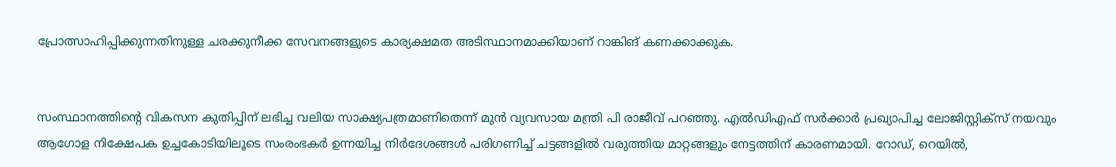പ്രോത്സാഹിപ്പിക്കുന്നതിനുള്ള ചരക്കുനീക്ക സേവനങ്ങളുടെ കാര്യക്ഷമത അടിസ്ഥാനമാക്കിയാണ് റാങ്കിങ്‌ കണക്കാക്കുക.


സംസ്ഥാനത്തിന്റെ വികസന കുതിപ്പിന് ലഭിച്ച വലിയ സാക്ഷ്യപത്രമാണിതെന്ന്‌ മുൻ വ്യവസായ മന്ത്രി പി രാജീവ്‌ പറഞ്ഞു. എൽഡിഎഫ്‌ സർക്കാർ പ്രഖ്യാപിച്ച ലോജിസ്റ്റിക്സ് നയവും ആഗോള നിക്ഷേപക ഉച്ചകോടിയില‍ൂടെ സംരംഭകർ ഉന്നയിച്ച നിർദേശങ്ങൾ പരിഗണിച്ച് ചട്ടങ്ങളിൽ വരുത്തിയ മാറ്റങ്ങളും നേട്ടത്തിന് കാരണമായി. റോഡ്, റെയിൽ,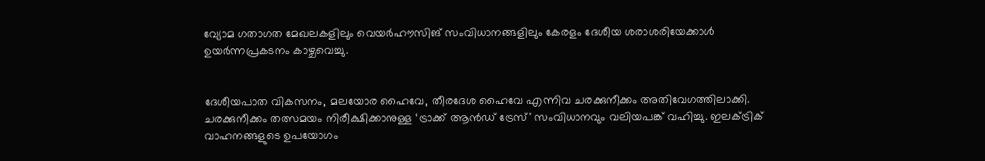വ്യോമ ഗതാഗത മേഖലകളിലും വെയർഹൗസിങ്‌ സംവിധാനങ്ങളിലും കേരളം ദേശീയ ശരാശരിയേക്കാൾ ഉയർന്നപ്രകടനം കാഴ്ചവെച്ചു.


ദേശീയപാത വികസനം, മലയോര ഹൈവേ, തീരദേശ ഹൈവേ എന്നിവ ചരക്കുനീക്കം അതിവേഗത്തിലാക്കി. ചരക്കുനീക്കം തത്സമയം നിരീക്ഷിക്കാനുള്ള ‘ട്രാക്ക് ആൻഡ് ട്രേസ്' സംവിധാനവും വലിയപങ്ക്‌ വഹിച്ചു. ഇലക്‌ട്രിക് വാഹനങ്ങളുടെ ഉപയോഗം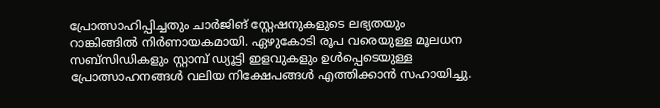പ്രോത്സാഹിപ്പിച്ചതും ചാർജിങ്‌ സ്റ്റേഷനുകളുടെ ലഭ്യതയും റാങ്കിങ്ങിൽ നിർണായകമായി. ഏഴുകോടി രൂപ വരെയുള്ള മൂലധന സബ്‌സിഡികളും സ്റ്റാമ്പ് ഡ്യൂട്ടി ഇളവുകളും ഉൾപ്പെടെയുള്ള പ്രോത്സാഹനങ്ങൾ വലിയ നിക്ഷേപങ്ങൾ എത്തിക്കാൻ സഹായിച്ചു.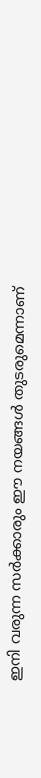ഇനി വരുന്ന സർക്കാരും ഈ നയങ്ങൾ തുടരുമെന്നാണ്‌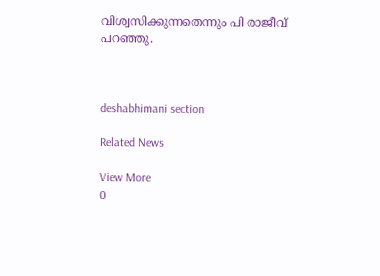വിശ്വസിക്കുന്നതെന്നും പി രാജീവ്‌ പറഞ്ഞു.



deshabhimani section

Related News

View More
0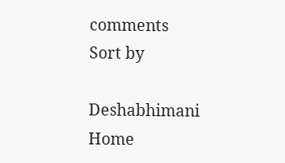comments
Sort by

Deshabhimani
Home